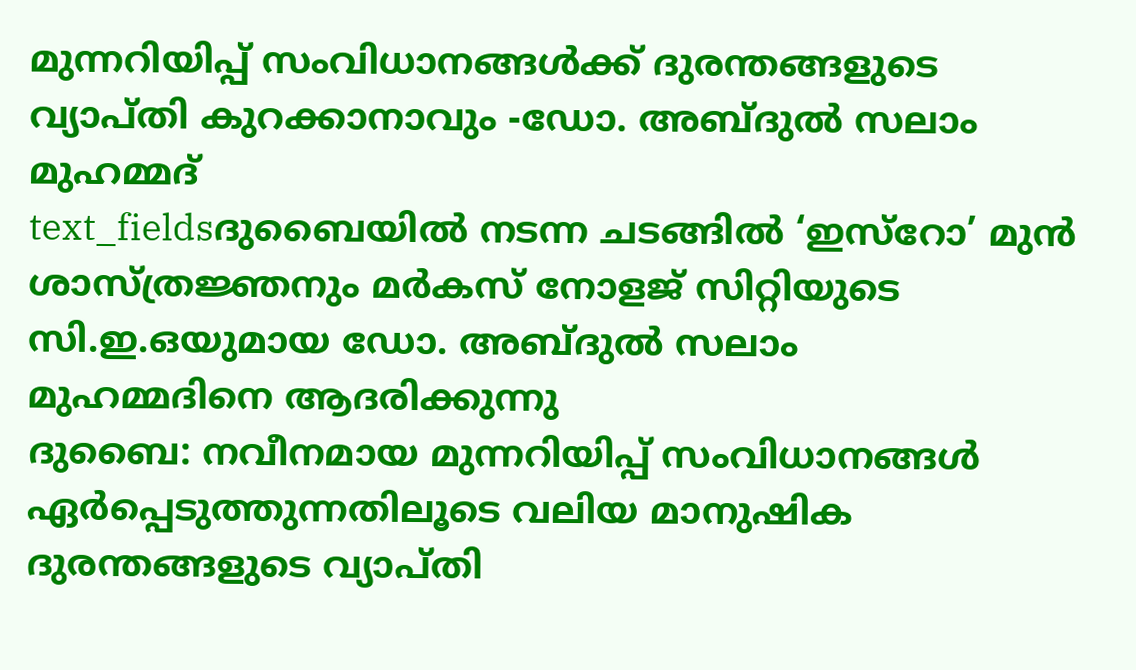മുന്നറിയിപ്പ് സംവിധാനങ്ങൾക്ക് ദുരന്തങ്ങളുടെ വ്യാപ്തി കുറക്കാനാവും -ഡോ. അബ്ദുൽ സലാം മുഹമ്മദ്
text_fieldsദുബൈയിൽ നടന്ന ചടങ്ങിൽ ‘ഇസ്റോ’ മുൻ ശാസ്ത്രജ്ഞനും മർകസ് നോളജ് സിറ്റിയുടെ സി.ഇ.ഒയുമായ ഡോ. അബ്ദുൽ സലാം
മുഹമ്മദിനെ ആദരിക്കുന്നു
ദുബൈ: നവീനമായ മുന്നറിയിപ്പ് സംവിധാനങ്ങൾ ഏർപ്പെടുത്തുന്നതിലൂടെ വലിയ മാനുഷിക ദുരന്തങ്ങളുടെ വ്യാപ്തി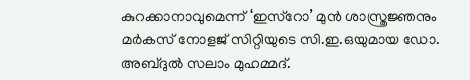കുറക്കാനാവുമെന്ന് ‘ഇസ്റോ’ മുൻ ശാസ്ത്രജ്ഞനും മർകസ് നോളജ് സിറ്റിയുടെ സി.ഇ.ഒയുമായ ഡോ. അബ്ദുൽ സലാം മുഹമ്മദ്.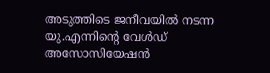അടുത്തിടെ ജനീവയിൽ നടന്ന യു.എന്നിന്റെ വേൾഡ് അസോസിയേഷൻ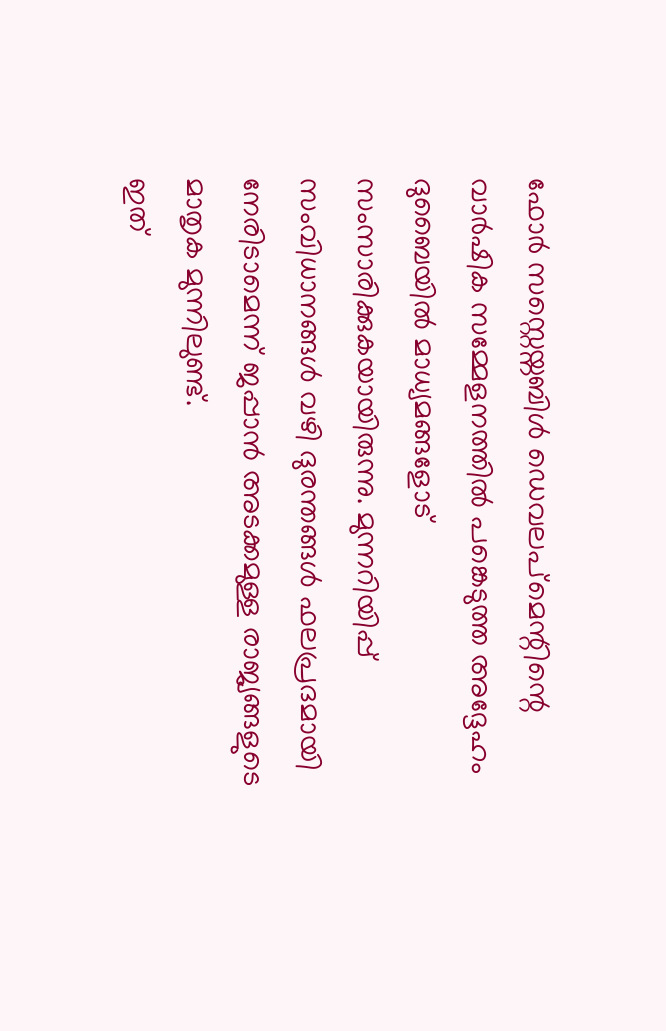ഫോർ സസ്റ്റെയ്നബിൾ ഡെവലപ്മെന്റിന്റെ വാർഷിക സമ്മേളനത്തിൽ പങ്കെടുത്ത അദ്ദേഹം ദുബൈയിൽ മാധ്യമങ്ങളോട് സംസാരിക്കുകയായിരുന്നു. മുന്നറിയിപ്പ് സംവിധാനങ്ങൾ വഴി ദുരന്തങ്ങൾ ഫലപ്രദമായി നേരിടാമെന്ന് ജപ്പാൻ അടക്കമുള്ള രാജ്യങ്ങളുടെ മാതൃക മുന്നിലുണ്ട്.
ഇത്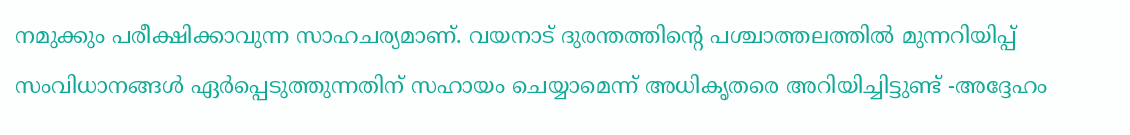നമുക്കും പരീക്ഷിക്കാവുന്ന സാഹചര്യമാണ്. വയനാട് ദുരന്തത്തിന്റെ പശ്ചാത്തലത്തിൽ മുന്നറിയിപ്പ് സംവിധാനങ്ങൾ ഏർപ്പെടുത്തുന്നതിന് സഹായം ചെയ്യാമെന്ന് അധികൃതരെ അറിയിച്ചിട്ടുണ്ട് -അദ്ദേഹം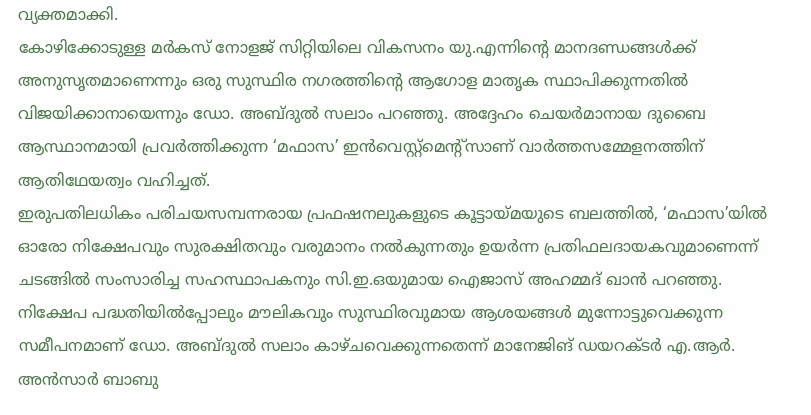വ്യക്തമാക്കി.
കോഴിക്കോടുള്ള മർകസ് നോളജ് സിറ്റിയിലെ വികസനം യു.എന്നിന്റെ മാനദണ്ഡങ്ങൾക്ക് അനുസൃതമാണെന്നും ഒരു സുസ്ഥിര നഗരത്തിന്റെ ആഗോള മാതൃക സ്ഥാപിക്കുന്നതിൽ വിജയിക്കാനായെന്നും ഡോ. അബ്ദുൽ സലാം പറഞ്ഞു. അദ്ദേഹം ചെയർമാനായ ദുബൈ ആസ്ഥാനമായി പ്രവർത്തിക്കുന്ന ‘മഫാസ’ ഇൻവെസ്റ്റ്മെന്റ്സാണ് വാർത്തസമ്മേളനത്തിന് ആതിഥേയത്വം വഹിച്ചത്.
ഇരുപതിലധികം പരിചയസമ്പന്നരായ പ്രഫഷനലുകളുടെ കൂട്ടായ്മയുടെ ബലത്തിൽ, ‘മഫാസ’യിൽ ഓരോ നിക്ഷേപവും സുരക്ഷിതവും വരുമാനം നൽകുന്നതും ഉയർന്ന പ്രതിഫലദായകവുമാണെന്ന് ചടങ്ങിൽ സംസാരിച്ച സഹസ്ഥാപകനും സി.ഇ.ഒയുമായ ഐജാസ് അഹമ്മദ് ഖാൻ പറഞ്ഞു.
നിക്ഷേപ പദ്ധതിയിൽപ്പോലും മൗലികവും സുസ്ഥിരവുമായ ആശയങ്ങൾ മുന്നോട്ടുവെക്കുന്ന സമീപനമാണ് ഡോ. അബ്ദുൽ സലാം കാഴ്ചവെക്കുന്നതെന്ന് മാനേജിങ് ഡയറക്ടർ എ.ആർ. അൻസാർ ബാബു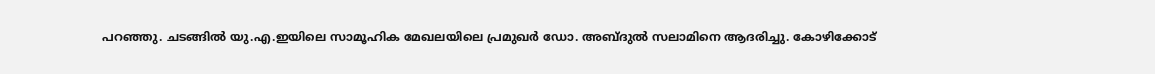പറഞ്ഞു. ചടങ്ങിൽ യു.എ.ഇയിലെ സാമൂഹിക മേഖലയിലെ പ്രമുഖർ ഡോ. അബ്ദുൽ സലാമിനെ ആദരിച്ചു. കോഴിക്കോട്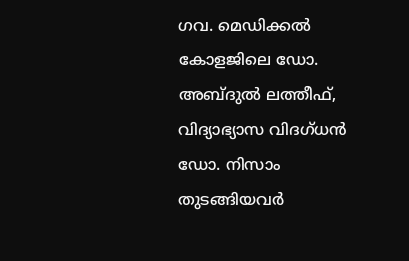ഗവ. മെഡിക്കൽ കോളജിലെ ഡോ. അബ്ദുൽ ലത്തീഫ്, വിദ്യാഭ്യാസ വിദഗ്ധൻ ഡോ. നിസാം തുടങ്ങിയവർ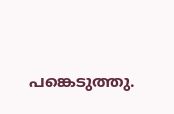പങ്കെടുത്തു.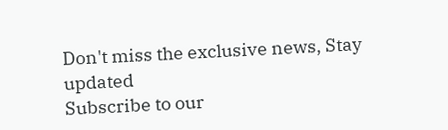Don't miss the exclusive news, Stay updated
Subscribe to our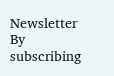Newsletter
By subscribing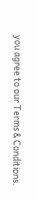you agree to our Terms & Conditions.